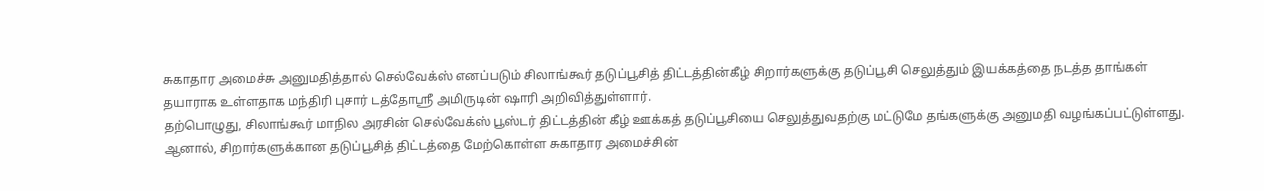சுகாதார அமைச்சு அனுமதித்தால் செல்வேக்ஸ் எனப்படும் சிலாங்கூர் தடுப்பூசித் திட்டத்தின்கீழ் சிறார்களுக்கு தடுப்பூசி செலுத்தும் இயக்கத்தை நடத்த தாங்கள் தயாராக உள்ளதாக மந்திரி புசார் டத்தோஸ்ரீ அமிருடின் ஷாரி அறிவித்துள்ளார்.
தற்பொழுது, சிலாங்கூர் மாநில அரசின் செல்வேக்ஸ் பூஸ்டர் திட்டத்தின் கீழ் ஊக்கத் தடுப்பூசியை செலுத்துவதற்கு மட்டுமே தங்களுக்கு அனுமதி வழங்கப்பட்டுள்ளது.
ஆனால், சிறார்களுக்கான தடுப்பூசித் திட்டத்தை மேற்கொள்ள சுகாதார அமைச்சின்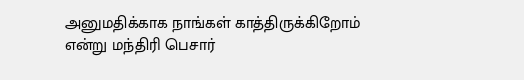அனுமதிக்காக நாங்கள் காத்திருக்கிறோம் என்று மந்திரி பெசார்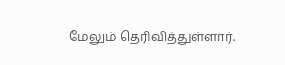மேலும் தெரிவித்துள்ளார்.